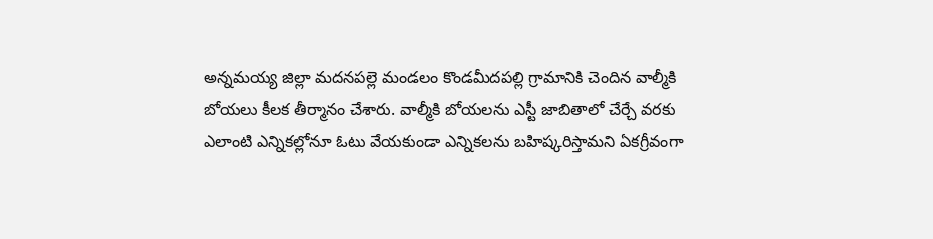అన్నమయ్య జిల్లా మదనపల్లె మండలం కొండమీదపల్లి గ్రామానికి చెందిన వాల్మీకి బోయలు కీలక తీర్మానం చేశారు. వాల్మీకి బోయలను ఎస్టీ జాబితాలో చేర్చే వరకు ఎలాంటి ఎన్నికల్లోనూ ఓటు వేయకుండా ఎన్నికలను బహిష్కరిస్తామని ఏకగ్రీవంగా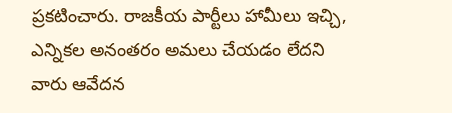ప్రకటించారు. రాజకీయ పార్టీలు హామీలు ఇచ్చి, ఎన్నికల అనంతరం అమలు చేయడం లేదని వారు ఆవేదన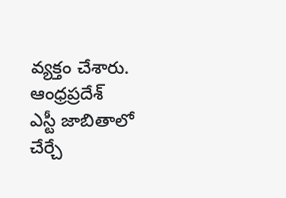వ్యక్తం చేశారు.
ఆంధ్రప్రదేశ్
ఎస్టీ జాబితాలో చేర్చే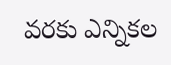వరకు ఎన్నికల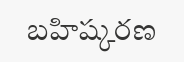బహిష్కరణ